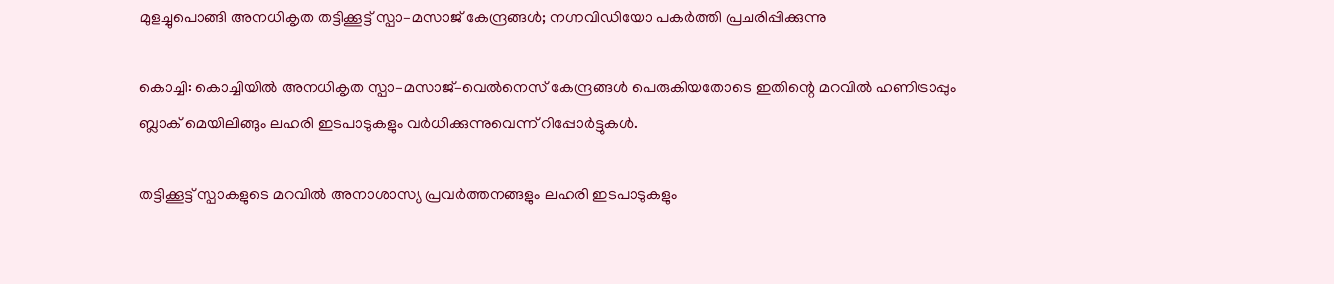മുളച്ചുപൊങ്ങി അനധികൃത തട്ടിക്കൂട്ട് സ്പാ–മസാജ് കേന്ദ്രങ്ങൾ; നഗ്നവിഡിയോ പകർത്തി പ്രചരിപ്പിക്കുന്നു

കൊച്ചി: കൊച്ചിയിൽ അനധികൃത സ്പാ–മസാജ്–വെൽനെസ് കേന്ദ്രങ്ങൾ പെരുകിയതോടെ ഇതിന്റെ മറവിൽ ഹണിട്രാപ്പും ബ്ലാക് മെയിലിങ്ങും ലഹരി ഇടപാടുകളും വർധിക്കുന്നുവെന്ന് റിപ്പോർട്ടുകൾ.

തട്ടിക്കൂട്ട് സ്പാകളുടെ മറവിൽ അനാശാസ്യ പ്രവര്‍ത്തനങ്ങളും ലഹരി ഇടപാടുകളും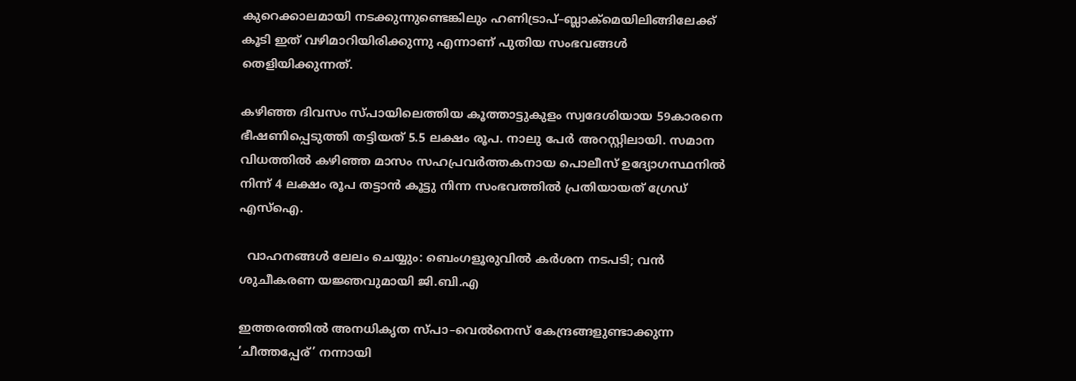കുറെക്കാലമായി നടക്കുന്നുണ്ടെങ്കിലും ഹണിട്രാപ്–ബ്ലാക്മെയിലിങ്ങിലേക്ക് കൂടി ഇത് വഴിമാറിയിരിക്കുന്നു എന്നാണ് പുതിയ സംഭവങ്ങൾ തെളിയിക്കുന്നത്.

കഴിഞ്ഞ ദിവസം സ്പായിലെത്തിയ കൂത്താട്ടുകുളം സ്വദേശിയായ 59കാരനെ ഭീഷണിപ്പെടുത്തി തട്ടിയത് 5.5 ലക്ഷം രൂപ. നാലു പേർ അറസ്റ്റിലായി. സമാന വിധത്തിൽ കഴിഞ്ഞ മാസം സഹപ്രവർത്തകനായ പൊലീസ് ഉദ്യോഗസ്ഥനിൽ നിന്ന് 4 ലക്ഷം രൂപ തട്ടാൻ കൂട്ടു നിന്ന സംഭവത്തിൽ പ്രതിയായത് ഗ്രേഡ് എസ്ഐ.

  വാഹനങ്ങൾ ലേലം ചെയ്യും: ബെംഗളൂരുവിൽ കർശന നടപടി; വൻ ശുചീകരണ യജ്ഞവുമായി ജി.ബി.എ

ഇത്തരത്തിൽ അനധികൃത സ്പാ–വെൽനെസ് കേന്ദ്രങ്ങളുണ്ടാക്കുന്ന ‘ചീത്തപ്പേര്’ നന്നായി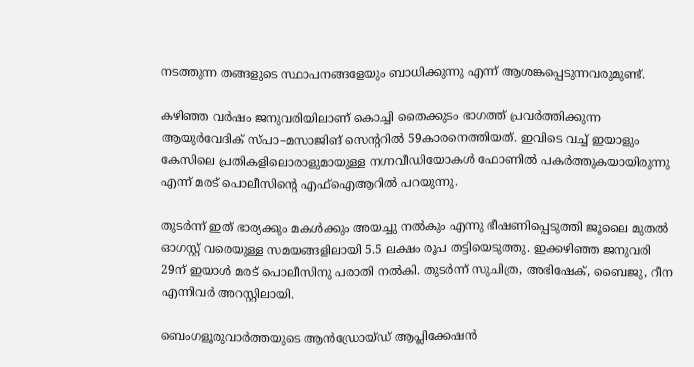നടത്തുന്ന തങ്ങളുടെ സ്ഥാപനങ്ങളേയും ബാധിക്കുന്നു എന്ന് ആശങ്കപ്പെടുന്നവരുമുണ്ട്.

കഴിഞ്ഞ വർഷം ജനുവരിയിലാണ് കൊച്ചി തൈക്കുടം ഭാഗത്ത് പ്രവർത്തിക്കുന്ന ആയുർവേദിക് സ്പാ–മസാജിങ് സെന്ററിൽ 59കാരനെത്തിയത്. ഇവിടെ വച്ച് ഇയാളും കേസിലെ പ്രതികളിലൊരാളുമായുള്ള നഗ്നവീഡിയോകള്‍ ഫോണിൽ പകർത്തുകയായിരുന്നു എന്ന് മരട് പൊലീസിന്റെ എഫ്ഐആറിൽ പറയുന്നു.

തുടർന്ന് ഇത് ഭാര്യക്കും മകൾക്കും അയച്ചു നൽകും എന്നു ഭീഷണിപ്പെടുത്തി ജൂലൈ മുതൽ ഓഗസ്റ്റ് വരെയുള്ള സമയങ്ങളിലായി 5.5 ലക്ഷം രൂപ തട്ടിയെടുത്തു. ഇക്കഴിഞ്ഞ ജനുവരി 29ന് ഇയാൾ മരട് പൊലീസിനു പരാതി നൽകി. തുടർന്ന് സുചിത്ര, അഭിഷേക്, ബൈജു, റീന എന്നിവർ അറസ്റ്റിലായി.

ബെംഗളൂരുവാർത്തയുടെ ആൻഡ്രോയ്ഡ് ആപ്ലിക്കേഷൻ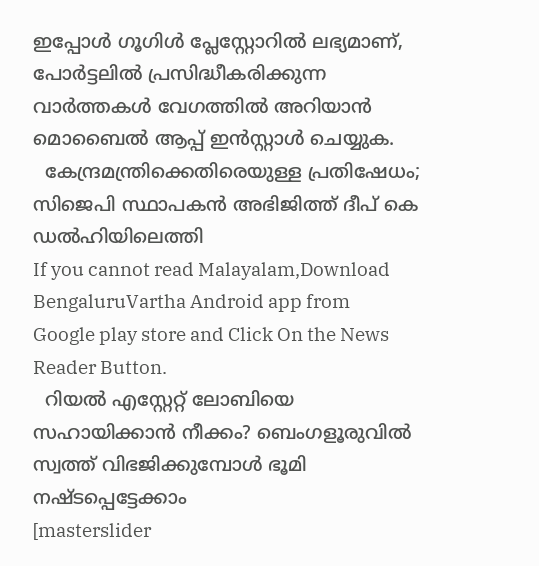ഇപ്പോൾ ഗൂഗിൾ പ്ലേസ്റ്റോറിൽ ലഭ്യമാണ്, പോർട്ടലിൽ പ്രസിദ്ധീകരിക്കുന്ന വാർത്തകൾ വേഗത്തിൽ അറിയാൻ മൊബൈൽ ആപ്പ് ഇൻസ്റ്റാൾ ചെയ്യുക.
  കേന്ദ്രമന്ത്രിക്കെതിരെയുള്ള പ്രതിഷേധം; സിജെപി സ്ഥാപകൻ അഭിജിത്ത് ദീപ് കെ ഡൽഹിയിലെത്തി
If you cannot read Malayalam,Download BengaluruVartha Android app from Google play store and Click On the News Reader Button.
  റിയൽ എസ്റ്റേറ്റ് ലോബിയെ സഹായിക്കാൻ നീക്കം? ബെംഗളൂരുവിൽ സ്വത്ത്‌ വിഭജിക്കുമ്പോൾ ഭൂമി നഷ്ടപ്പെട്ടേക്കാം
[masterslider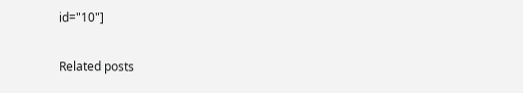id="10"]

Related posts